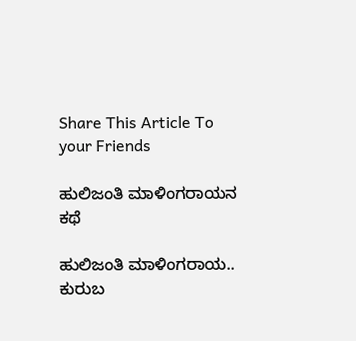Share This Article To your Friends

ಹುಲಿಜಂತಿ ಮಾಳಿಂಗರಾಯನ ಕಥೆ

ಹುಲಿಜಂತಿ ಮಾಳಿಂಗರಾಯ.. ಕುರುಬ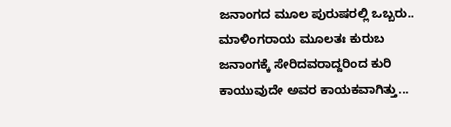ಜನಾಂಗದ ಮೂಲ ಪುರುಷರಲ್ಲಿ ಒಬ್ಬರು.. ಮಾಳಿಂಗರಾಯ ಮೂಲತಃ ಕುರುಬ ಜನಾಂಗಕ್ಕೆ ಸೇರಿದವರಾದ್ದರಿಂದ ಕುರಿ ಕಾಯುವುದೇ ಅವರ ಕಾಯಕವಾಗಿತ್ತು...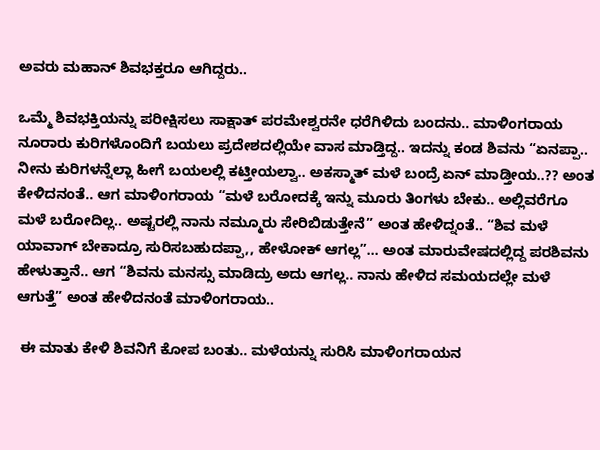ಅವರು ಮಹಾನ್ ಶಿವಭಕ್ತರೂ ಆಗಿದ್ದರು..

ಒಮ್ಮೆ ಶಿವಭಕ್ತಿಯನ್ನು ಪರೀಕ್ಷಿಸಲು ಸಾಕ್ಷಾತ್ ಪರಮೇಶ್ವರನೇ ಧರೆಗಿಳಿದು ಬಂದನು.. ಮಾಳಿಂಗರಾಯ ನೂರಾರು ಕುರಿಗಳೊಂದಿಗೆ ಬಯಲು ಪ್ರದೇಶದಲ್ಲಿಯೇ ವಾಸ ಮಾಡ್ತಿದ್ದ.. ಇದನ್ನು ಕಂಡ ಶಿವನು “ಏನಪ್ಪಾ..  ನೀನು ಕುರಿಗಳನ್ನೆಲ್ಲಾ ಹೀಗೆ ಬಯಲಲ್ಲಿ ಕಟ್ತೀಯಲ್ವಾ.. ಅಕಸ್ಮಾತ್ ಮಳೆ ಬಂದ್ರೆ ಏನ್ ಮಾಡ್ತೀಯ..?? ಅಂತ ಕೇಳಿದನಂತೆ.. ಆಗ ಮಾಳಿಂಗರಾಯ “ಮಳೆ ಬರೋದಕ್ಕೆ ಇನ್ನು ಮೂರು ತಿಂಗಳು ಬೇಕು.. ಅಲ್ಲಿವರೆಗೂ ಮಳೆ ಬರೋದಿಲ್ಲ.. ಅಷ್ಟರಲ್ಲಿ ನಾನು ನಮ್ಮೂರು ಸೇರಿಬಿಡುತ್ತೇನೆ” ಅಂತ ಹೇಳಿದ್ನಂತೆ.. “ಶಿವ ಮಳೆ ಯಾವಾಗ್ ಬೇಕಾದ್ರೂ ಸುರಿಸಬಹುದಪ್ಪಾ,, ಹೇಳೋಕ್ ಆಗಲ್ಲ”... ಅಂತ ಮಾರುವೇಷದಲ್ಲಿದ್ದ ಪರಶಿವನು ಹೇಳುತ್ತಾನೆ.. ಆಗ “ಶಿವನು ಮನಸ್ಸು ಮಾಡಿದ್ರು ಅದು ಆಗಲ್ಲ.. ನಾನು ಹೇಳಿದ ಸಮಯದಲ್ಲೇ ಮಳೆ ಆಗುತ್ತೆ” ಅಂತ ಹೇಳಿದನಂತೆ ಮಾಳಿಂಗರಾಯ..

 ಈ ಮಾತು ಕೇಳಿ ಶಿವನಿಗೆ ಕೋಪ ಬಂತು.. ಮಳೆಯನ್ನು ಸುರಿಸಿ ಮಾಳಿಂಗರಾಯನ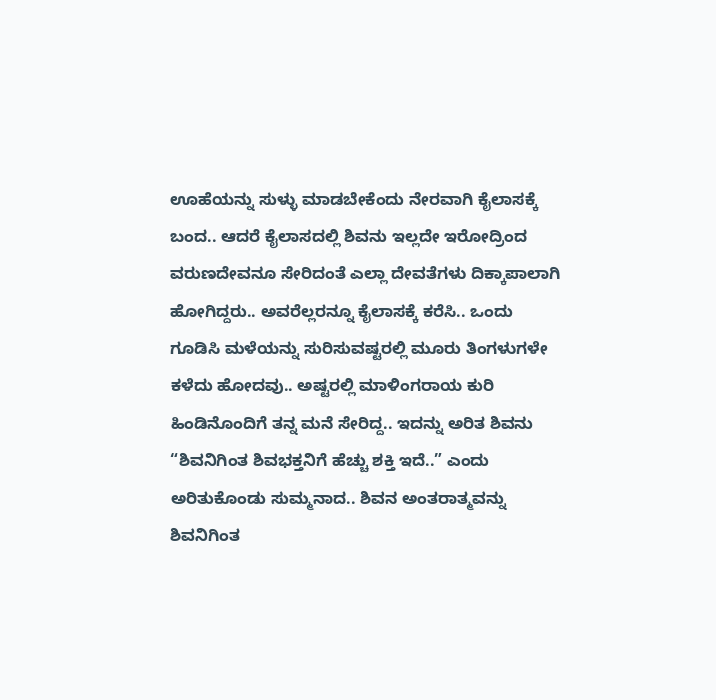ಊಹೆಯನ್ನು ಸುಳ್ಳು ಮಾಡಬೇಕೆಂದು ನೇರವಾಗಿ ಕೈಲಾಸಕ್ಕೆ ಬಂದ.. ಆದರೆ ಕೈಲಾಸದಲ್ಲಿ ಶಿವನು ಇಲ್ಲದೇ ಇರೋದ್ರಿಂದ ವರುಣದೇವನೂ ಸೇರಿದಂತೆ ಎಲ್ಲಾ ದೇವತೆಗಳು ದಿಕ್ಕಾಪಾಲಾಗಿ ಹೋಗಿದ್ದರು.. ಅವರೆಲ್ಲರನ್ನೂ ಕೈಲಾಸಕ್ಕೆ ಕರೆಸಿ.. ಒಂದು ಗೂಡಿಸಿ ಮಳೆಯನ್ನು ಸುರಿಸುವಷ್ಟರಲ್ಲಿ ಮೂರು ತಿಂಗಳುಗಳೇ ಕಳೆದು ಹೋದವು.. ಅಷ್ಟರಲ್ಲಿ ಮಾಳಿಂಗರಾಯ ಕುರಿ ಹಿಂಡಿನೊಂದಿಗೆ ತನ್ನ ಮನೆ ಸೇರಿದ್ದ.. ಇದನ್ನು ಅರಿತ ಶಿವನು “ಶಿವನಿಗಿಂತ ಶಿವಭಕ್ತನಿಗೆ ಹೆಚ್ಚು ಶಕ್ತಿ ಇದೆ..” ಎಂದು ಅರಿತುಕೊಂಡು ಸುಮ್ಮನಾದ.. ಶಿವನ ಅಂತರಾತ್ಮವನ್ನು ಶಿವನಿಗಿಂತ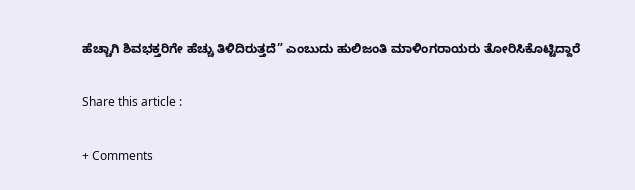ಹೆಚ್ಚಾಗಿ ಶಿವಭಕ್ತರಿಗೇ ಹೆಚ್ಚು ತಿಳಿದಿರುತ್ತದೆ” ಎಂಬುದು ಹುಲಿಜಂತಿ ಮಾಳಿಂಗರಾಯರು ತೋರಿಸಿಕೊಟ್ಟಿದ್ದಾರೆ

Share this article :

+ Comments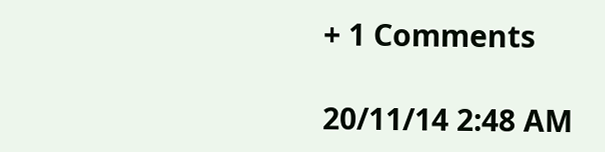+ 1 Comments

20/11/14 2:48 AM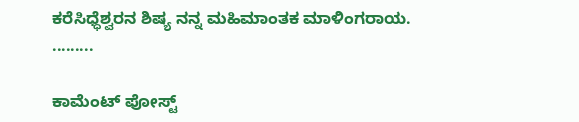ಕರೆಸಿಧ್ಧೆಶ್ವರನ ಶಿಷ್ಯ ನನ್ನ ಮಹಿಮಾಂತಕ ಮಾಳಿಂಗರಾಯ. .........

ಕಾಮೆಂಟ್‌‌ ಪೋಸ್ಟ್‌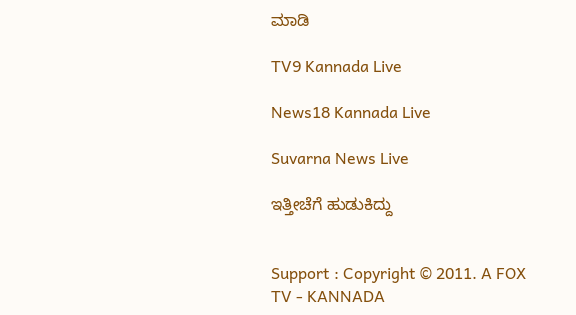ಮಾಡಿ

TV9 Kannada Live

News18 Kannada Live

Suvarna News Live

ಇತ್ತೀಚೆಗೆ ಹುಡುಕಿದ್ದು


Support : Copyright © 2011. A FOX TV - KANNADA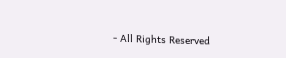- All Rights Reserved